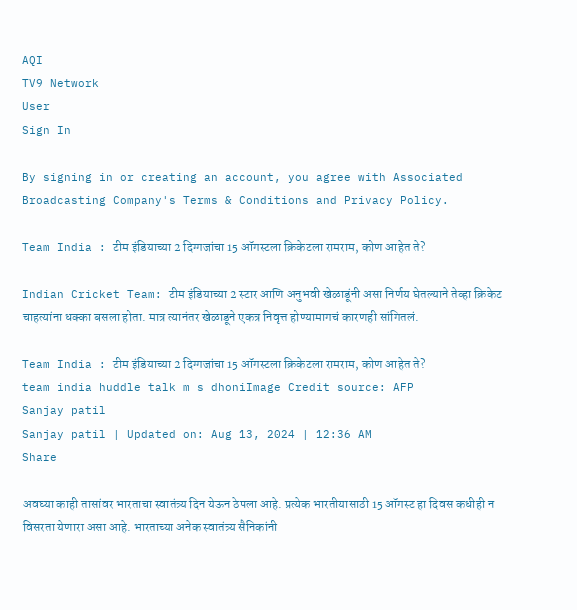AQI
TV9 Network
User
Sign In

By signing in or creating an account, you agree with Associated Broadcasting Company's Terms & Conditions and Privacy Policy.

Team India : टीम इंडियाच्या 2 दिग्गजांचा 15 ऑगस्टला क्रिकेटला रामराम, कोण आहेत ते?

Indian Cricket Team: टीम इंडियाच्या 2 स्टार आणि अनुभवी खेळाडूंनी असा निर्णय घेतल्याने तेव्हा क्रिकेट चाहत्यांना धक्का बसला होता. मात्र त्यानंतर खेळाडूने एकत्र निवृत्त होण्यामागचं कारणही सांगितलं.

Team India : टीम इंडियाच्या 2 दिग्गजांचा 15 ऑगस्टला क्रिकेटला रामराम, कोण आहेत ते?
team india huddle talk m s dhoniImage Credit source: AFP
Sanjay patil
Sanjay patil | Updated on: Aug 13, 2024 | 12:36 AM
Share

अवघ्या काही तासांवर भारताचा स्वातंत्र्य दिन येऊन ठेपला आहे. प्रत्येक भारतीयासाठी 15 ऑगस्ट हा दिवस कधीही न विसरता येणारा असा आहे. भारताच्या अनेक स्वातंत्र्य सैनिकांनी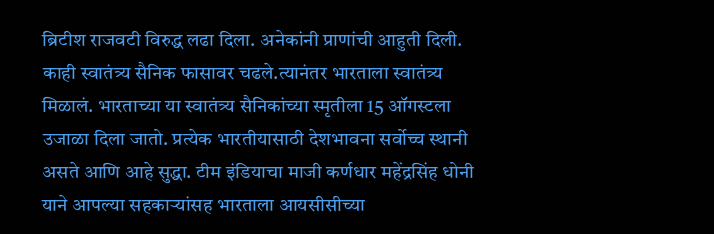ब्रिटीश राजवटी विरुद्ध लढा दिला. अनेकांनी प्राणांची आहुती दिली.  काही स्वातंत्र्य सैनिक फासावर चढले.त्यानंतर भारताला स्वातंत्र्य मिळालं. भारताच्या या स्वातंत्र्य सैनिकांच्या स्मृतीला 15 ऑगस्टला उजाळा दिला जातो. प्रत्येक भारतीयासाठी देशभावना सर्वोच्च स्थानी असते आणि आहे सुद्धा. टीम इंडियाचा माजी कर्णधार महेंद्रसिंह धोनी याने आपल्या सहकाऱ्यांसह भारताला आयसीसीच्या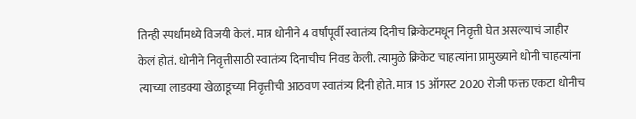तिन्ही स्पर्धांमध्ये विजयी केलं. मात्र धोनीने 4 वर्षांपूर्वी स्वातंत्र्य दिनीच क्रिकेटमधून निवृत्ती घेत असल्याचं जाहीर केलं होतं. धोनीने निवृत्तीसाठी स्वातंत्र्य दिनाचीच निवड केली. त्यामुळे क्रिकेट चाहत्यांना प्रामुख्याने धोनी चाहत्यांना त्याच्या लाडक्या खेळाडूच्या निवृत्तीची आठवण स्वातंत्र्य दिनी होते. मात्र 15 ऑगस्ट 2020 रोजी फक्त एकटा धोनीच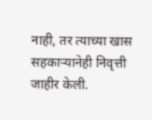नाही, तर त्याच्या खास सहकाऱ्यानेही निवृत्ती जाहीर केली.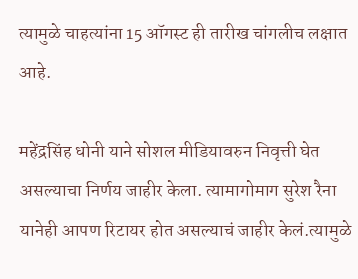त्यामुळे चाहत्यांना 15 ऑगस्ट ही तारीख चांगलीच लक्षात आहे.

महेंद्रसिंह धोनी याने सोशल मीडियावरुन निवृत्ती घेत असल्याचा निर्णय जाहीर केला. त्यामागोमाग सुरेश रैना यानेही आपण रिटायर होत असल्याचं जाहीर केलं.त्यामुळे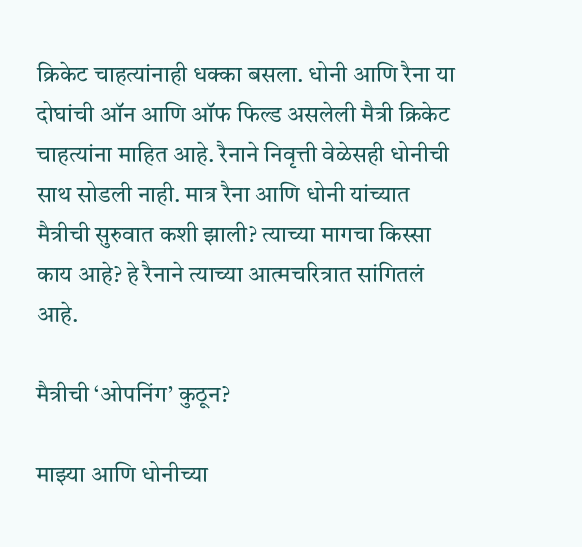क्रिकेट चाहत्यांनाही धक्का बसला. धोनी आणि रैना या दोघांची ऑन आणि ऑफ फिल्ड असलेली मैत्री क्रिकेट चाहत्यांना माहित आहे. रैनाने निवृत्ती वेळेसही धोनीची साथ सोडली नाही. मात्र रैना आणि धोनी यांच्यात मैत्रीची सुरुवात कशी झाली? त्याच्या मागचा किस्सा काय आहे? हे रैनाने त्याच्या आत्मचरित्रात सांगितलं आहे.

मैत्रीची ‘ओपनिंग’ कुठून?

माझ्या आणि धोनीच्या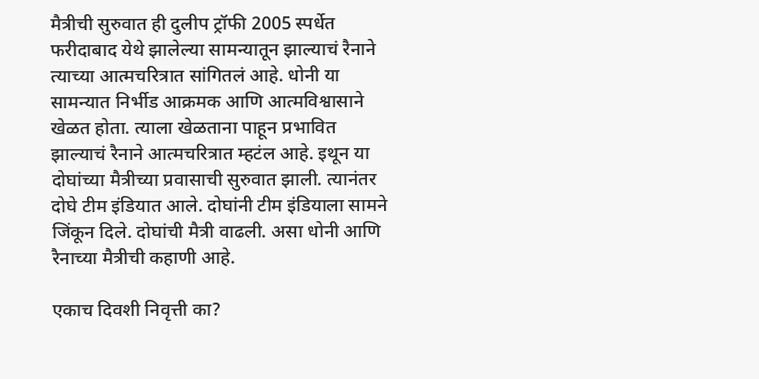मैत्रीची सुरुवात ही दुलीप ट्रॉफी 2005 स्पर्धेत फरीदाबाद येथे झालेल्या सामन्यातून झाल्याचं रैनाने त्याच्या आत्मचरित्रात सांगितलं आहे. धोनी या सामन्यात निर्भीड आक्रमक आणि आत्मविश्वासाने खेळत होता. त्याला खेळताना पाहून प्रभावित झाल्याचं रैनाने आत्मचरित्रात म्हटंल आहे. इथून या दोघांच्या मैत्रीच्या प्रवासाची सुरुवात झाली. त्यानंतर दोघे टीम इंडियात आले. दोघांनी टीम इंडियाला सामने जिंकून दिले. दोघांची मैत्री वाढली. असा धोनी आणि रैनाच्या मैत्रीची कहाणी आहे.

एकाच दिवशी निवृत्ती का?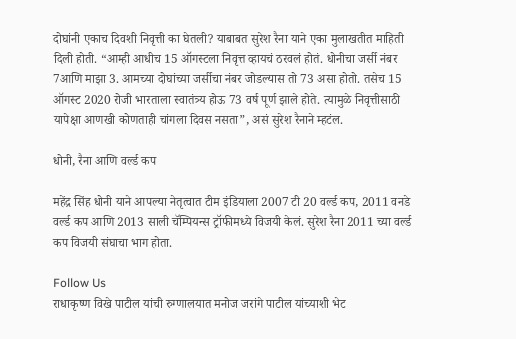दोघांनी एकाच दिवशी निवृत्ती का घेतली? याबाबत सुरेश रैना याने एका मुलाखतीत माहिती दिली होती. “आम्ही आधीच 15 ऑगस्टला निवृत्त व्हायचं ठरवलं होतं. धोनीचा जर्सी नंबर 7आणि माझा 3. आमच्या दोघांच्या जर्सीचा नंबर जोडल्यास तो 73 असा होतो. तसेच 15 ऑगस्ट 2020 रोजी भारताला स्वातंत्र्य होऊ 73 वर्ष पूर्ण झाले होते. त्यामुळे निवृत्तीसाठी यापेक्षा आणखी कोणताही चांगला दिवस नसता”, असं सुरेश रैनाने म्हटंल.

धोनी, रैना आणि वर्ल्ड कप

महेंद्र सिंह धोनी याने आपल्या नेतृत्वात टीम इंडियाला 2007 टी 20 वर्ल्ड कप, 2011 वनडे वर्ल्ड कप आणि 2013 साली चॅम्पियन्स ट्रॉफीमध्ये विजयी केलं. सुरेश रैना 2011 च्या वर्ल्ड कप विजयी संघाचा भाग होता.

Follow Us
राधाकृष्ण विखे पाटील यांची रुग्णालयात मनोज जरांगे पाटील यांच्याशी भेट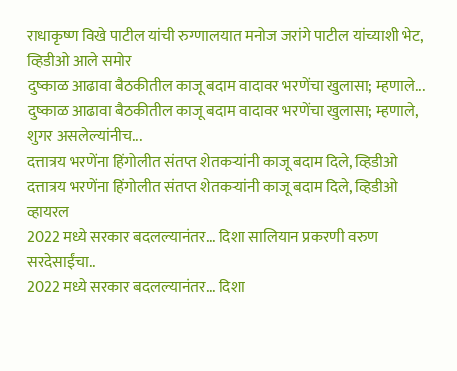राधाकृष्ण विखे पाटील यांची रुग्णालयात मनोज जरांगे पाटील यांच्याशी भेट, व्हिडीओ आले समोर
दुष्काळ आढावा बैठकीतील काजू बदाम वादावर भरणेंचा खुलासा; म्हणाले...
दुष्काळ आढावा बैठकीतील काजू बदाम वादावर भरणेंचा खुलासा; म्हणाले, शुगर असलेल्यांनीच...
दत्तात्रय भरणेंना हिंगोलीत संतप्त शेतकऱ्यांनी काजू बदाम दिले, व्हिडीओ
दत्तात्रय भरणेंना हिंगोलीत संतप्त शेतकऱ्यांनी काजू बदाम दिले, व्हिडीओ व्हायरल
2022 मध्ये सरकार बदलल्यानंतर... दिशा सालियान प्रकरणी वरुण सरदेसाईंचा..
2022 मध्ये सरकार बदलल्यानंतर... दिशा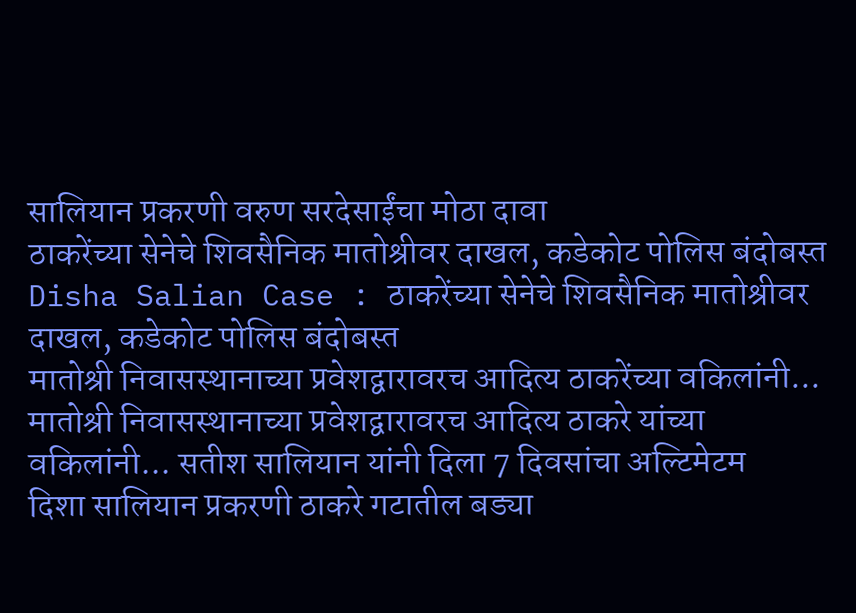सालियान प्रकरणी वरुण सरदेसाईंचा मोठा दावा
ठाकरेंच्या सेनेचे शिवसैनिक मातोश्रीवर दाखल, कडेकोट पोलिस बंदोबस्त
Disha Salian Case : ठाकरेंच्या सेनेचे शिवसैनिक मातोश्रीवर दाखल, कडेकोट पोलिस बंदोबस्त
मातोश्री निवासस्थानाच्या प्रवेशद्वारावरच आदित्य ठाकरेंच्या वकिलांनी...
मातोश्री निवासस्थानाच्या प्रवेशद्वारावरच आदित्य ठाकरे यांच्या वकिलांनी... सतीश सालियान यांनी दिला 7 दिवसांचा अल्टिमेटम
दिशा सालियान प्रकरणी ठाकरे गटातील बड्या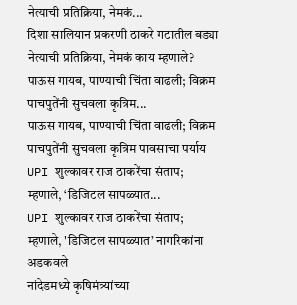नेत्याची प्रतिक्रिया, नेमकं...
दिशा सालियान प्रकरणी ठाकरे गटातील बड्या नेत्याची प्रतिक्रिया, नेमकं काय म्हणाले?
पाऊस गायब, पाण्याची चिंता वाढली; विक्रम पाचपुतेंनी सुचवला कृत्रिम...
पाऊस गायब, पाण्याची चिंता वाढली; विक्रम पाचपुतेंनी सुचवला कृत्रिम पावसाचा पर्याय
UPI शुल्कावर राज ठाकरेंचा संताप; म्हणाले, ‘डिजिटल सापळ्यात...
UPI शुल्कावर राज ठाकरेंचा संताप; म्हणाले, 'डिजिटल सापळ्यात’ नागरिकांना अडकवले
नांदेडमध्ये कृषिमंत्र्यांच्या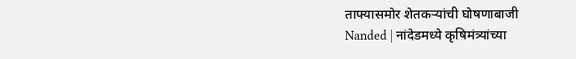ताफ्यासमोर शेतकऱ्यांची घोषणाबाजी
Nanded | नांदेडमध्ये कृषिमंत्र्यांच्या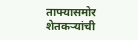ताफ्यासमोर शेतकऱ्यांची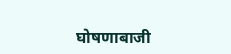घोषणाबाजी